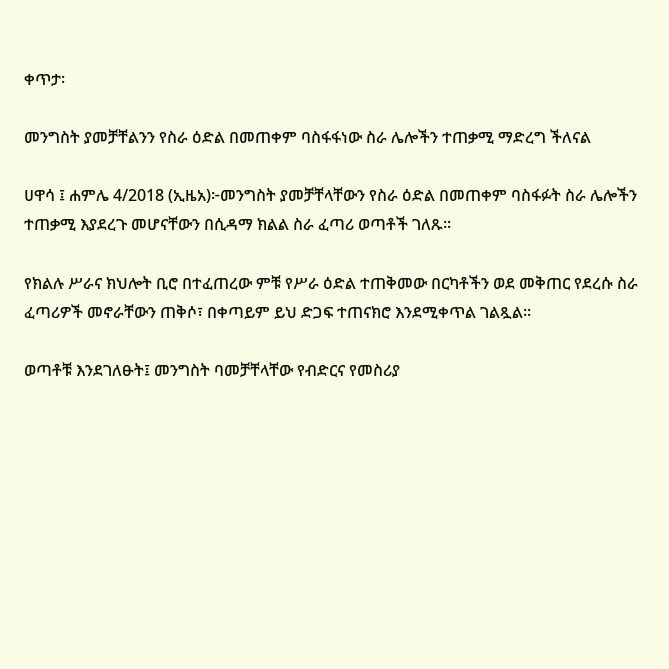ቀጥታ፡

መንግስት ያመቻቸልንን የስራ ዕድል በመጠቀም ባስፋፋነው ስራ ሌሎችን ተጠቃሚ ማድረግ ችለናል

ሀዋሳ ፤ ሐምሌ 4/2018 (ኢዜአ)፦መንግስት ያመቻቸላቸውን የስራ ዕድል በመጠቀም ባስፋፉት ስራ ሌሎችን ተጠቃሚ እያደረጉ መሆናቸውን በሲዳማ ክልል ስራ ፈጣሪ ወጣቶች ገለጹ፡፡

የክልሉ ሥራና ክህሎት ቢሮ በተፈጠረው ምቹ የሥራ ዕድል ተጠቅመው በርካቶችን ወደ መቅጠር የደረሱ ስራ ፈጣሪዎች መኖራቸውን ጠቅሶ፣ በቀጣይም ይህ ድጋፍ ተጠናክሮ እንደሚቀጥል ገልጿል።

ወጣቶቹ እንደገለፁት፤ መንግስት ባመቻቸላቸው የብድርና የመስሪያ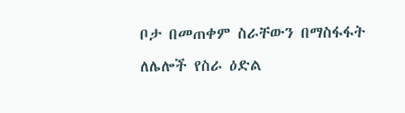ቦታ በመጠቀም ስራቸውን በማስፋፋት ለሌሎች የስራ ዕድል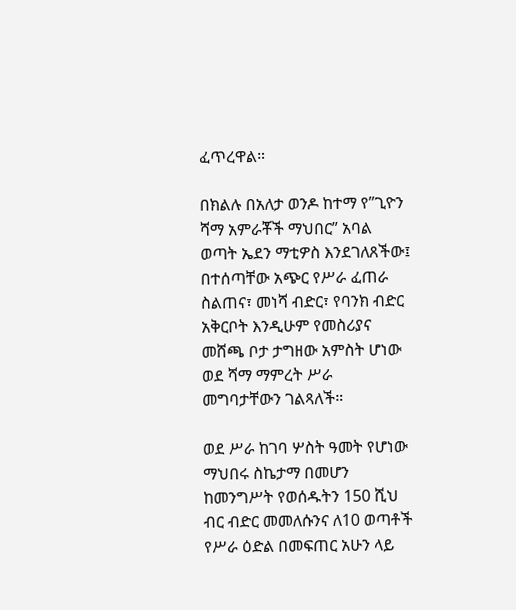ፈጥረዋል።

በክልሉ በአለታ ወንዶ ከተማ የ”ጊዮን ሻማ አምራቾች ማህበር” አባል ወጣት ኤደን ማቲዎስ እንደገለጸችው፤ በተሰጣቸው አጭር የሥራ ፈጠራ ስልጠና፣ መነሻ ብድር፣ የባንክ ብድር አቅርቦት እንዲሁም የመስሪያና መሸጫ ቦታ ታግዘው አምስት ሆነው ወደ ሻማ ማምረት ሥራ መግባታቸውን ገልጻለች።

ወደ ሥራ ከገባ ሦስት ዓመት የሆነው ማህበሩ ስኬታማ በመሆን ከመንግሥት የወሰዱትን 150 ሺህ ብር ብድር መመለሱንና ለ10 ወጣቶች የሥራ ዕድል በመፍጠር አሁን ላይ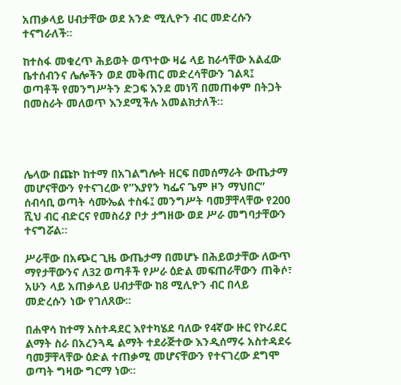አጠቃላይ ሀብታቸው ወደ አንድ ሚሊዮን ብር መድረሱን ተናግራለች።

ከተስፋ መቁረጥ ሕይወት ወጥተው ዛሬ ላይ ከራሳቸው አልፈው ቤተሰብንና ሌሎችን ወደ መቅጠር መድረሳቸውን ገልጻ፤ ወጣቶች የመንግሥትን ድጋፍ እንደ መነሻ በመጠቀም በትጋት በመስራት መለወጥ እንደሚችሉ አመልክታለች።




ሌላው በጩኮ ከተማ በአገልግሎት ዘርፍ በመሰማራት ውጤታማ መሆናቸውን የተናገረው የ”እያየን ካፌና ጌም ዞን ማህበር” ሰብሳቢ ወጣት ሳሙኤል ተስፋ፤ መንግሥት ባመቻቸላቸው የ200 ሺህ ብር ብድርና የመስሪያ ቦታ ታግዘው ወደ ሥራ መግባታቸውን ተናግሯል።

ሥራቸው በአጭር ጊዜ ውጤታማ በመሆኑ በሕይወታቸው ለውጥ ማየታቸውንና ለ32 ወጣቶች የሥራ ዕድል መፍጠራቸውን ጠቅሶ፣ አሁን ላይ አጠቃላይ ሀብታቸው ከ8 ሚሊዮን ብር በላይ መድረሱን ነው የገለጸው።

በሐዋሳ ከተማ አስተዳደር እየተካሄደ ባለው የ4ኛው ዙር የኮሪደር ልማት ስራ በአረንጓዴ ልማት ተደራጅተው እንዲሰማሩ አስተዳደሩ ባመቻቸላቸው ዕድል ተጠቃሚ መሆናቸውን የተናገረው ደግሞ ወጣት ግዛው ግርማ ነው።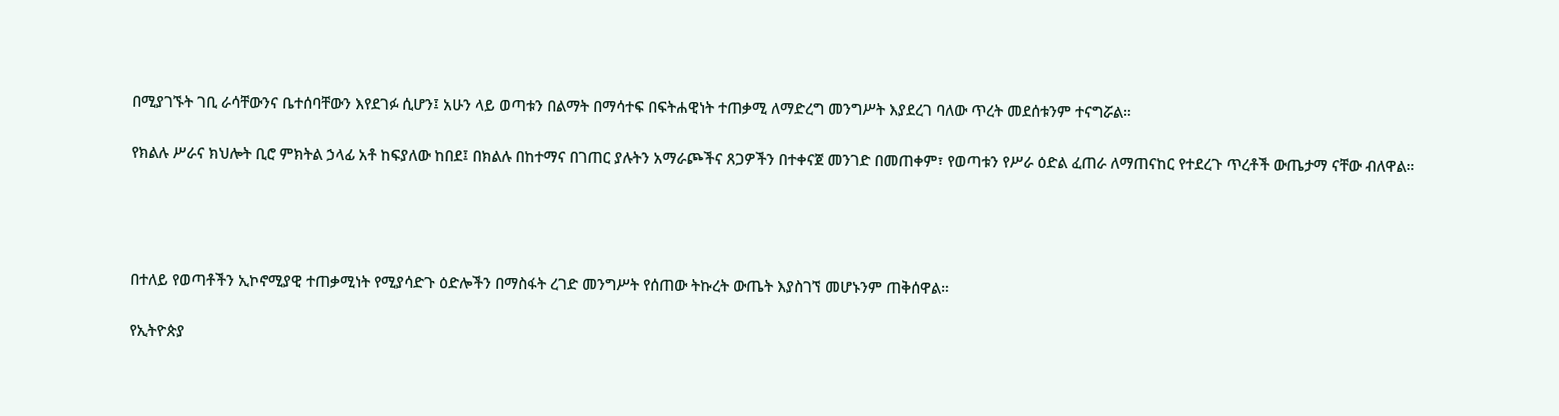በሚያገኙት ገቢ ራሳቸውንና ቤተሰባቸውን እየደገፉ ሲሆን፤ አሁን ላይ ወጣቱን በልማት በማሳተፍ በፍትሐዊነት ተጠቃሚ ለማድረግ መንግሥት እያደረገ ባለው ጥረት መደሰቱንም ተናግሯል።

የክልሉ ሥራና ክህሎት ቢሮ ምክትል ኃላፊ አቶ ከፍያለው ከበደ፤ በክልሉ በከተማና በገጠር ያሉትን አማራጮችና ጸጋዎችን በተቀናጀ መንገድ በመጠቀም፣ የወጣቱን የሥራ ዕድል ፈጠራ ለማጠናከር የተደረጉ ጥረቶች ውጤታማ ናቸው ብለዋል።




በተለይ የወጣቶችን ኢኮኖሚያዊ ተጠቃሚነት የሚያሳድጉ ዕድሎችን በማስፋት ረገድ መንግሥት የሰጠው ትኩረት ውጤት እያስገኘ መሆኑንም ጠቅሰዋል።

የኢትዮጵያ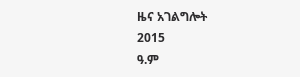ዜና አገልግሎት
2015
ዓ.ም